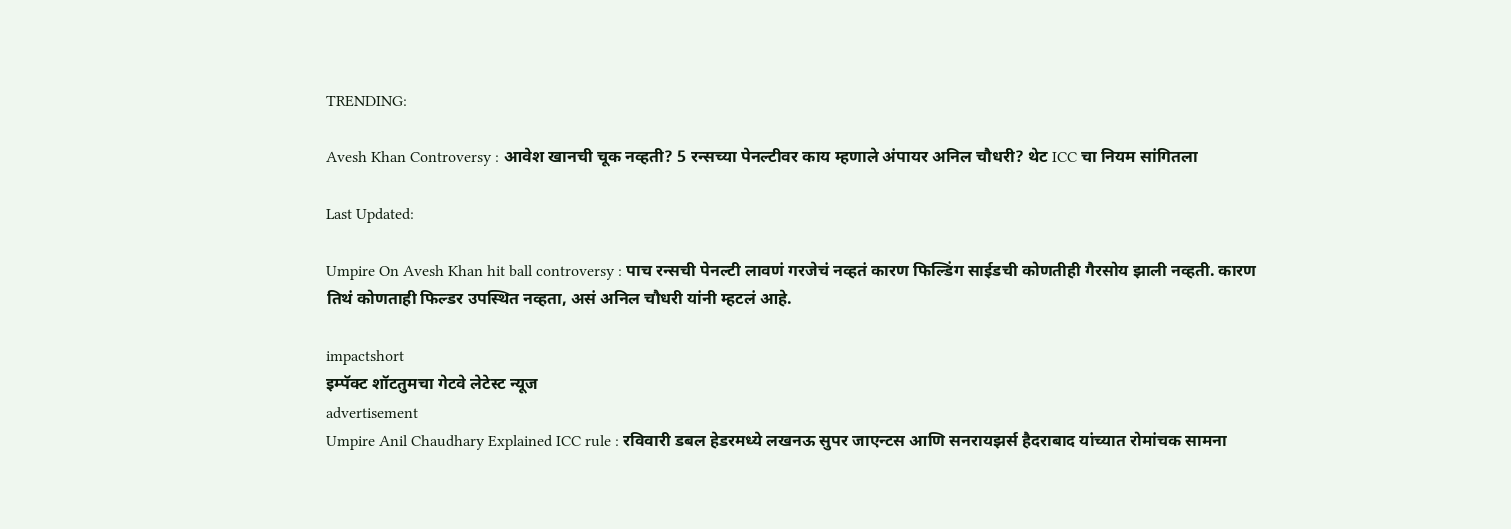TRENDING:

Avesh Khan Controversy : आवेश खानची चूक नव्हती? 5 रन्सच्या पेनल्टीवर काय म्हणाले अंपायर अनिल चौधरी? थेट ICC चा नियम सांगितला

Last Updated:

Umpire On Avesh Khan hit ball controversy : पाच रन्सची पेनल्टी लावणं गरजेचं नव्हतं कारण फिल्डिंग साईडची कोणतीही गैरसोय झाली नव्हती. कारण तिथं कोणताही फिल्डर उपस्थित नव्हता, असं अनिल चौधरी यांनी म्हटलं आहे.

impactshort
इम्पॅक्ट शॉटतुमचा गेटवे लेटेस्ट न्यूज
advertisement
Umpire Anil Chaudhary Explained ICC rule : रविवारी डबल हेडरमध्ये लखनऊ सुपर जाएन्टस आणि सनरायझर्स हैदराबाद यांच्यात रोमांचक सामना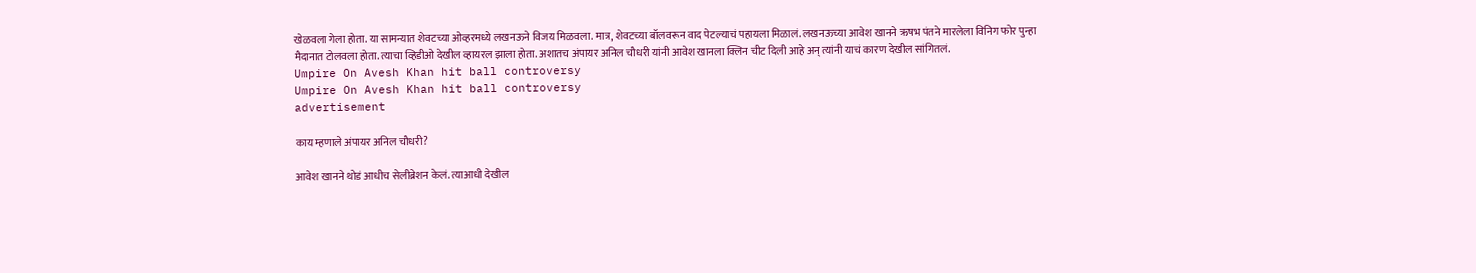खेळवला गेला होता. या सामन्यात शेवटच्या ओव्हरमध्ये लखनऊने विजय मिळवला. मात्र, शेवटच्या बॉलवरून वाद पेटल्याचं पहायला मिळालं. लखनऊच्या आवेश खानने ऋषभ पंतने मारलेला विनिग फोर पुन्हा मैदानात टोलवला होता. त्याचा व्हिडीओ देखील व्हायरल झाला होता. अशातच अंपायर अनिल चौधरी यांनी आवेश खानला क्लिन चीट दिली आहे अन् त्यांनी याचं कारण देखील सांगितलं.
Umpire On Avesh Khan hit ball controversy
Umpire On Avesh Khan hit ball controversy
advertisement

काय म्हणाले अंपायर अनिल चौधरी?

आवेश खानने थोडं आधीच सेलीब्रेशन केलं. त्याआधी देखील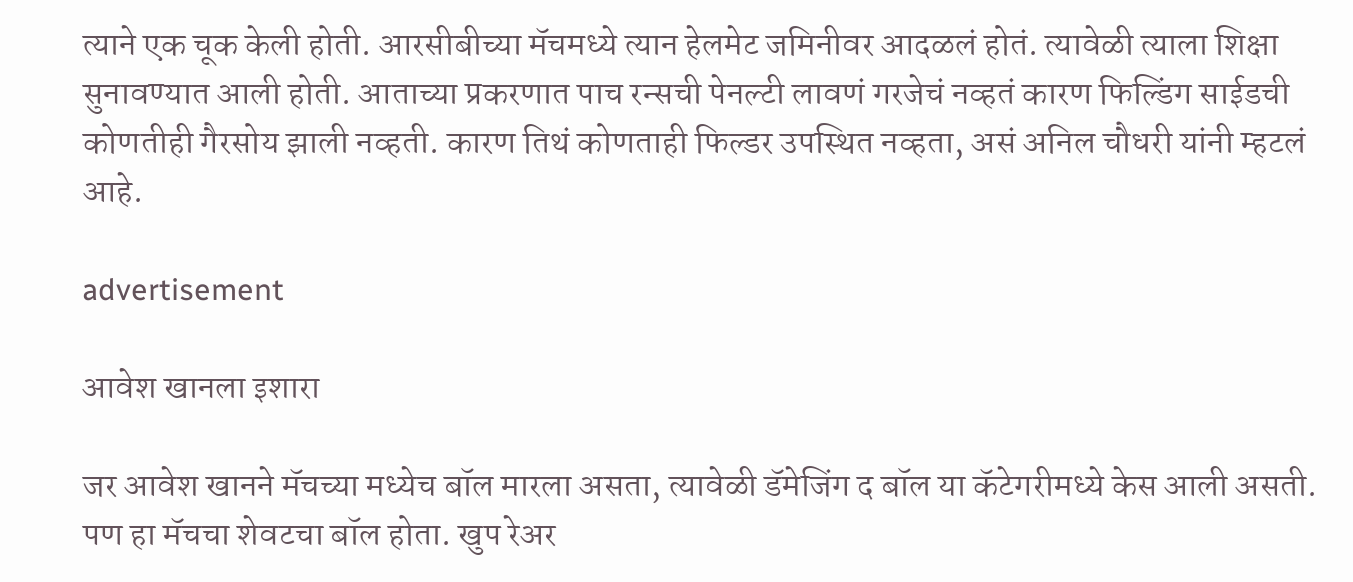त्याने एक चूक केली होती. आरसीबीच्या मॅचमध्ये त्यान हेलमेट जमिनीवर आदळलं होतं. त्यावेळी त्याला शिक्षा सुनावण्यात आली होती. आताच्या प्रकरणात पाच रन्सची पेनल्टी लावणं गरजेचं नव्हतं कारण फिल्डिंग साईडची कोणतीही गैरसोय झाली नव्हती. कारण तिथं कोणताही फिल्डर उपस्थित नव्हता, असं अनिल चौधरी यांनी म्हटलं आहे.

advertisement

आवेश खानला इशारा

जर आवेश खानने मॅचच्या मध्येच बॉल मारला असता, त्यावेळी डॅमेजिंग द बॉल या कॅटेगरीमध्ये केस आली असती. पण हा मॅचचा शेवटचा बॉल होता. खुप रेअर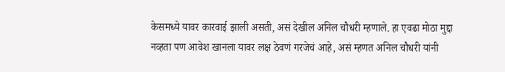केसमध्ये यावर कारवाई झाली असती, असं देखील अनिल चौधरी म्हणाले. हा एवढा मोठा मुद्दा नव्हता पण आवेश खानला यावर लक्ष ठेवणं गरजेचं आहे, असं म्हणत अनिल चौधरी यांनी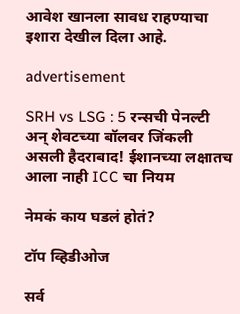आवेश खानला सावध राहण्याचा इशारा देखील दिला आहे.

advertisement

SRH vs LSG : 5 रन्सची पेनल्टी अन् शेवटच्या बॉलवर जिंकली असली हैदराबाद! ईशानच्या लक्षातच आला नाही ICC चा नियम

नेमकं काय घडलं होतं?

टॉप व्हिडीओज

सर्व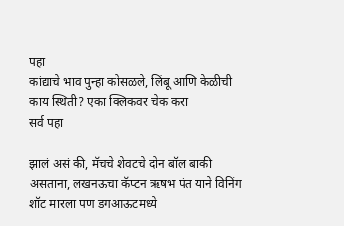पहा
कांद्याचे भाव पुन्हा कोसळले, लिंबू आणि केळीची काय स्थिती? एका क्लिकवर चेक करा
सर्व पहा

झालं असं की, मॅचचे शेवटचे दोन बॉल बाकी असताना, लखनऊचा कॅप्टन ऋषभ पंत याने विनिंग शॉट मारला पण डगआऊटमध्ये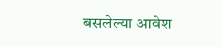बसलेल्या आवेश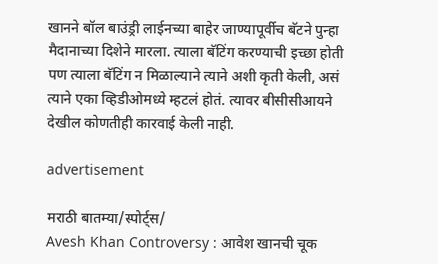खानने बॉल बाउंड्री लाईनच्या बाहेर जाण्यापूर्वीच बॅटने पुन्हा मैदानाच्या दिशेने मारला. त्याला बॅटिंग करण्याची इच्छा होती पण त्याला बॅटिंग न मिळाल्याने त्याने अशी कृती केली, असं त्याने एका व्हिडीओमध्ये म्हटलं होतं. त्यावर बीसीसीआयने देखील कोणतीही कारवाई केली नाही.

advertisement

मराठी बातम्या/स्पोर्ट्स/
Avesh Khan Controversy : आवेश खानची चूक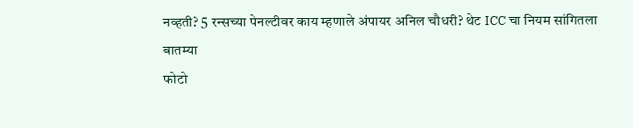नव्हती? 5 रन्सच्या पेनल्टीवर काय म्हणाले अंपायर अनिल चौधरी? थेट ICC चा नियम सांगितला
बातम्या
फोटो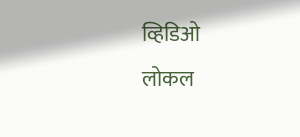व्हिडिओ
लोकल